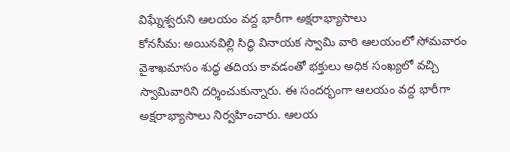విఘ్నేశ్వరుని ఆలయం వద్ద భారీగా అక్షరాభ్యాసాలు
కోనసీమ: అయినవిల్లి సిద్ధి వినాయక స్వామి వారి ఆలయంలో సోమవారం వైశాఖమాసం శుద్ధ తదియ కావడంతో భక్తులు అధిక సంఖ్యలో వచ్చి స్వామివారిని దర్శించుకున్నారు. ఈ సందర్భంగా ఆలయం వద్ద భారీగా అక్షరాభ్యాసాలు నిర్వహించారు. ఆలయ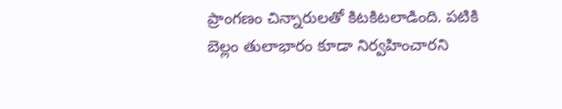ప్రాంగణం చిన్నారులతో కిటకిటలాడింది. పటికి బెల్లం తులాభారం కూడా నిర్వహించారని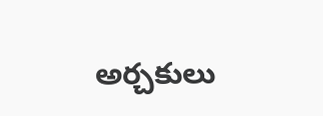అర్చకులు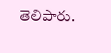తెలిపారు.